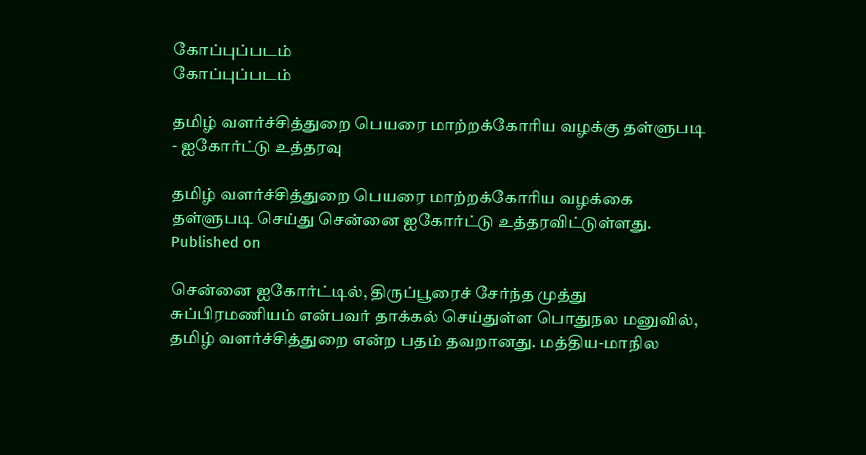கோப்புப்படம்
கோப்புப்படம்

தமிழ் வளர்ச்சித்துறை பெயரை மாற்றக்கோரிய வழக்கு தள்ளுபடி - ஐகோர்ட்டு உத்தரவு

தமிழ் வளர்ச்சித்துறை பெயரை மாற்றக்கோரிய வழக்கை தள்ளுபடி செய்து சென்னை ஐகோர்ட்டு உத்தரவிட்டுள்ளது.
Published on

சென்னை ஐகோர்ட்டில், திருப்பூரைச் சேர்ந்த முத்து சுப்பிரமணியம் என்பவர் தாக்கல் செய்துள்ள பொதுநல மனுவில், தமிழ் வளர்ச்சித்துறை என்ற பதம் தவறானது. மத்திய-மாநில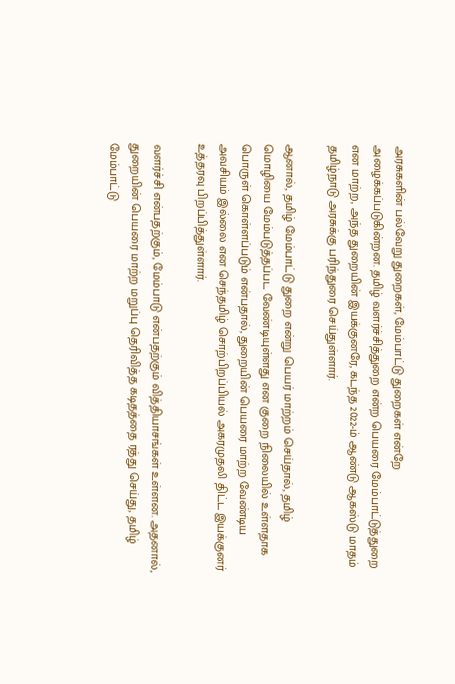அரசுகளின் பல்வேறு துறைகள், மேம்பாட்டு துறைகள் என்றே அழைக்கப்படுகின்றன. தமிழ் வளர்ச்சித்துறை என்ற பெயரை மேம்பாட்டுத்துறை என மாற்ற, அந்த துறையின் இயக்குனரே, கடந்த 2022-ம் ஆண்டு ஆகஸ்டு மாதம் தமிழ்நாடு அரசுக்கு பரிந்துரை செய்துள்ளார்.

ஆனால், தமிழ் மேம்பாட்டு துறை என்று பெயர் மாற்றம் செய்தால், தமிழ் மொழியை மேம்படுத்தப்பட வேண்டியுள்ளது என குறை நிலையில் உள்ளதாக பொருள் கொள்ளப்படும் என்பதால், துறையின் பெயரை மாற்ற வேண்டிய அவசியம் இல்லை என செந்தமிழ் சொற்பிறப்பியல் அகரமுதலி திட்ட இயக்குனர் உத்தரவு பிறப்பித்துள்ளார்.

வளர்ச்சி என்பதற்கும், மேம்பாடு என்பதற்கும் வித்தியாசங்கள் உள்ளன. அதனால், துறையின் பெயரை மாற்ற மறுப்பு தெரிவித்த கடிதத்தை ரத்து செய்து, தமிழ் மேம்பாட்டு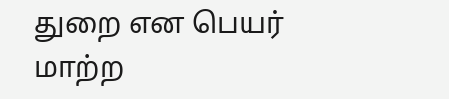துறை என பெயர் மாற்ற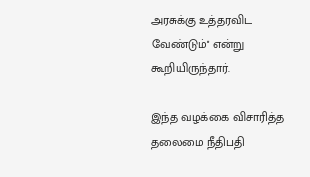அரசுக்கு உத்தரவிட வேண்டும்'' என்று கூறியிருந்தார்.

இந்த வழக்கை விசாரித்த தலைமை நீதிபதி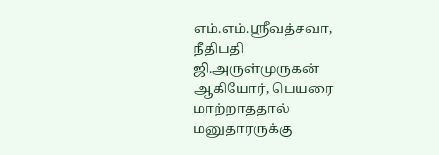எம்.எம்.ஸ்ரீவத்சவா, நீதிபதி ஜி.அருள்முருகன் ஆகியோர், பெயரை மாற்றாததால் மனுதாரருக்கு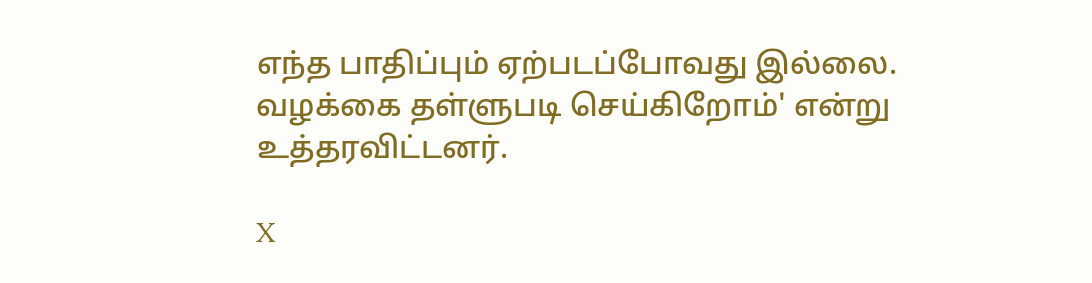எந்த பாதிப்பும் ஏற்படப்போவது இல்லை. வழக்கை தள்ளுபடி செய்கிறோம்' என்று உத்தரவிட்டனர்.

X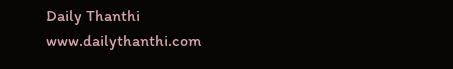Daily Thanthi
www.dailythanthi.com